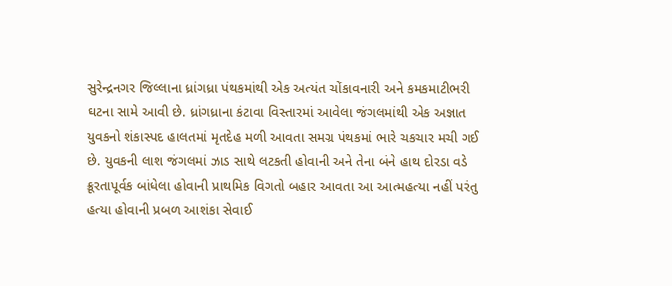સુરેન્દ્રનગર જિલ્લાના ધ્રાંગધ્રા પંથકમાંથી એક અત્યંત ચોંકાવનારી અને કમકમાટીભરી ઘટના સામે આવી છે. ધ્રાંગધ્રાના કંટાવા વિસ્તારમાં આવેલા જંગલમાંથી એક અજ્ઞાત યુવકનો શંકાસ્પદ હાલતમાં મૃતદેહ મળી આવતા સમગ્ર પંથકમાં ભારે ચકચાર મચી ગઈ છે. યુવકની લાશ જંગલમાં ઝાડ સાથે લટકતી હોવાની અને તેના બંને હાથ દોરડા વડે ક્રૂરતાપૂર્વક બાંધેલા હોવાની પ્રાથમિક વિગતો બહાર આવતા આ આત્મહત્યા નહીં પરંતુ હત્યા હોવાની પ્રબળ આશંકા સેવાઈ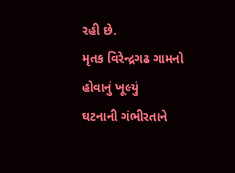રહી છે.
મૃતક વિરેન્દ્રગઢ ગામનો હોવાનું ખૂલ્યું
ઘટનાની ગંભીરતાને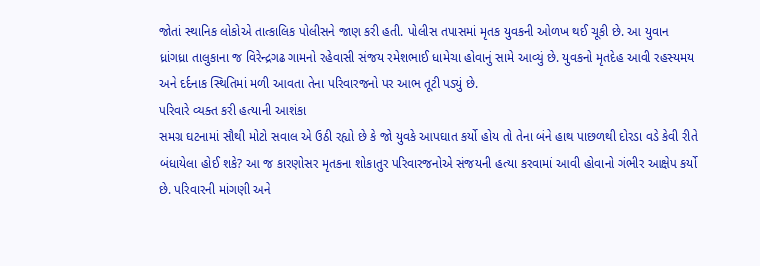જોતાં સ્થાનિક લોકોએ તાત્કાલિક પોલીસને જાણ કરી હતી. પોલીસ તપાસમાં મૃતક યુવકની ઓળખ થઈ ચૂકી છે. આ યુવાન ધ્રાંગધ્રા તાલુકાના જ વિરેન્દ્રગઢ ગામનો રહેવાસી સંજય રમેશભાઈ ધામેચા હોવાનું સામે આવ્યું છે. યુવકનો મૃતદેહ આવી રહસ્યમય અને દર્દનાક સ્થિતિમાં મળી આવતા તેના પરિવારજનો પર આભ તૂટી પડ્યું છે.
પરિવારે વ્યક્ત કરી હત્યાની આશંકા
સમગ્ર ઘટનામાં સૌથી મોટો સવાલ એ ઉઠી રહ્યો છે કે જો યુવકે આપઘાત કર્યો હોય તો તેના બંને હાથ પાછળથી દોરડા વડે કેવી રીતે બંધાયેલા હોઈ શકે? આ જ કારણોસર મૃતકના શોકાતુર પરિવારજનોએ સંજયની હત્યા કરવામાં આવી હોવાનો ગંભીર આક્ષેપ કર્યો છે. પરિવારની માંગણી અને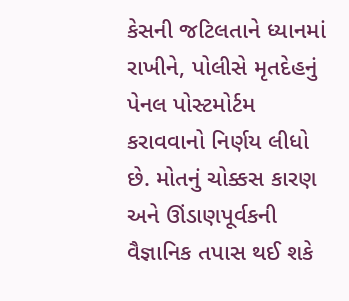કેસની જટિલતાને ધ્યાનમાં રાખીને, પોલીસે મૃતદેહનું પેનલ પોસ્ટમોર્ટમ કરાવવાનો નિર્ણય લીધો છે. મોતનું ચોક્કસ કારણ અને ઊંડાણપૂર્વકની વૈજ્ઞાનિક તપાસ થઈ શકે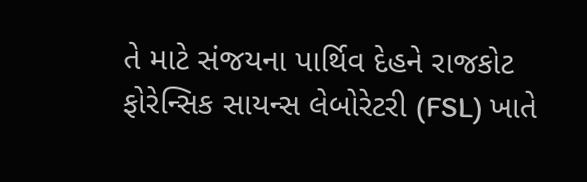તે માટે સંજયના પાર્થિવ દેહને રાજકોટ ફોરેન્સિક સાયન્સ લેબોરેટરી (FSL) ખાતે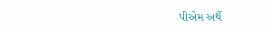પીએમ અર્થે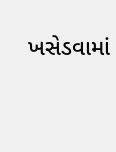ખસેડવામાં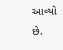આવ્યો છે.